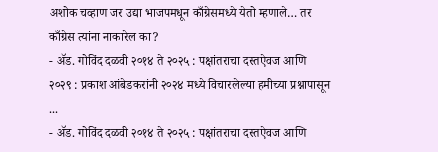अशोक चव्हाण जर उद्या भाजपमधून काँग्रेसमध्ये येतो म्हणाले… तर काँग्रेस त्यांना नाकारेल का?
- ॲड. गोविंद दळवी २०१४ ते २०२५ : पक्षांतराचा दस्तऐवज आणि २०२९ : प्रकाश आंबेडकरांनी २०२४ मध्ये विचारलेल्या हमीच्या प्रश्नापासून ...
- ॲड. गोविंद दळवी २०१४ ते २०२५ : पक्षांतराचा दस्तऐवज आणि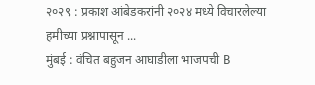२०२९ : प्रकाश आंबेडकरांनी २०२४ मध्ये विचारलेल्या हमीच्या प्रश्नापासून ...
मुंबई : वंचित बहुजन आघाडीला भाजपची B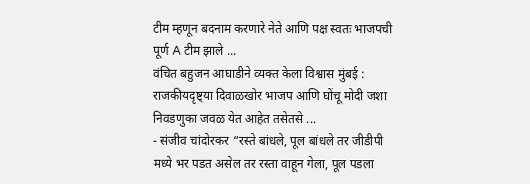टीम म्हणून बदनाम करणारे नेते आणि पक्ष स्वतः भाजपची पूर्ण A टीम झाले ...
वंचित बहुजन आघाडीने व्यक्त केला विश्वास मुंबई : राजकीयदृष्ट्या दिवाळखोर भाजप आणि घोंचू मोदी जशा निवडणुका जवळ येत आहेत तसेतसे ...
- संजीव चांदोरकर “रस्ते बांधले, पूल बांधले तर जीडीपी मध्ये भर पडत असेल तर रस्ता वाहून गेला, पूल पडला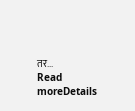तर...
Read moreDetails